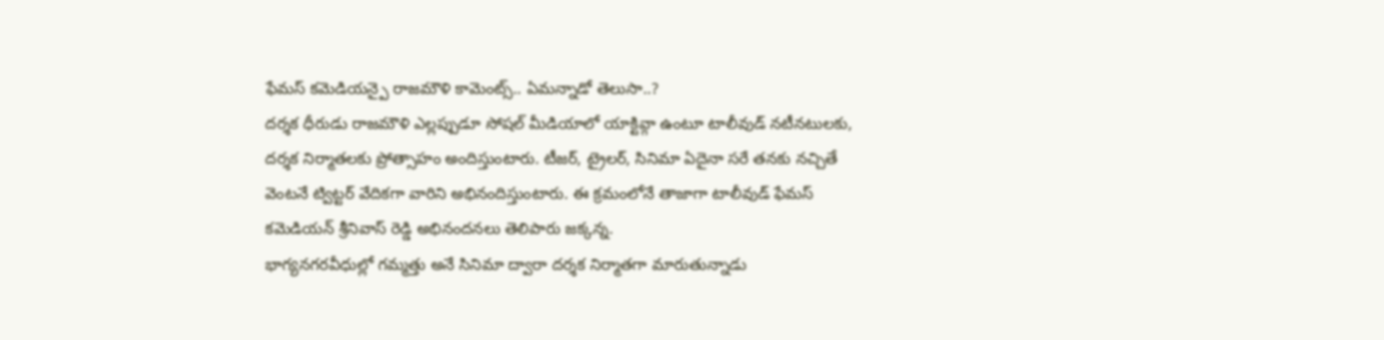ఫేమస్ కమెడియన్పై రాజమౌళి కామెంట్స్.. ఏమన్నాడో తెలుసా..?
దర్శక ధీరుడు రాజమౌళి ఎల్లప్పుడూ సోషల్ మీడియాలో యాక్టివ్గా ఉంటూ టాలీవుడ్ నటీనటులకు, దర్శక నిర్మాతలకు ప్రోత్సాహం అందిస్తుంటారు. టీజర్, ట్రైలర్, సినిమా ఏదైనా సరే తనకు నచ్చితే వెంటనే ట్విట్టర్ వేదికగా వారిని అభినందిస్తుంటారు. ఈ క్రమంలోనే తాజాగా టాలీవుడ్ ఫేమస్ కమెడియన్ శ్రీనివాస్ రెడ్డి అభినందనలు తెలిపారు జక్కన్న.
భాగ్యనగరవీధుల్లో గమ్మత్తు అనే సినిమా ద్వారా దర్శక నిర్మాతగా మారుతున్నాడు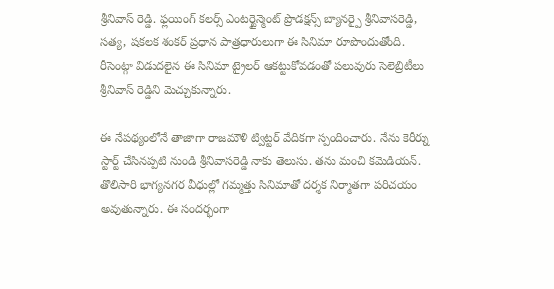శ్రీనివాస్ రెడ్డి. ఫ్లయింగ్ కలర్స్ ఎంటర్టైన్మెంట్ ప్రొడక్షన్స్ బ్యానర్పై శ్రీనివాసరెడ్డి, సత్య, షకలక శంకర్ ప్రధాన పాత్రధారులుగా ఈ సినిమా రూపొందుతోంది. రీసెంట్గా విడుదలైన ఈ సినిమా ట్రైలర్ ఆకట్టుకోవడంతో పలువురు సెలెబ్రిటీలు శ్రీనివాస్ రెడ్డిని మెచ్చుకున్నారు.

ఈ నేపథ్యంలోనే తాజాగా రాజమౌళి ట్విట్టర్ వేదికగా స్పందించారు. నేను కెరీర్ను స్టార్ట్ చేసినప్పటి నుండి శ్రీనివాసరెడ్డి నాకు తెలుసు. తను మంచి కమెడియన్. తొలిసారి భాగ్యనగర వీధుల్లో గమ్మత్తు సినిమాతో దర్శక నిర్మాతగా పరిచయం అవుతున్నారు. ఈ సందర్భంగా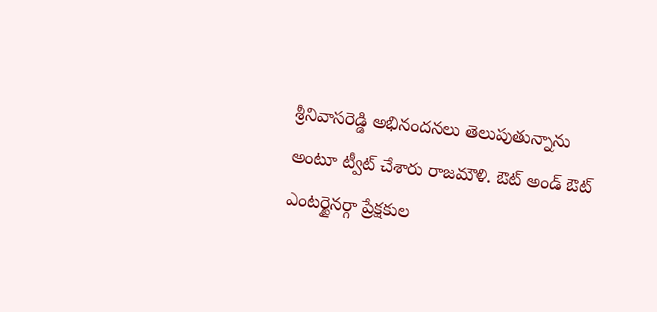శ్రీనివాసరెడ్డి అభినందనలు తెలుపుతున్నాను అంటూ ట్వీట్ చేశారు రాజమౌళి. ఔట్ అండ్ ఔట్ ఎంటర్టైనర్గా ప్రేక్షకుల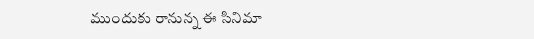ముందుకు రానున్న ఈ సినిమా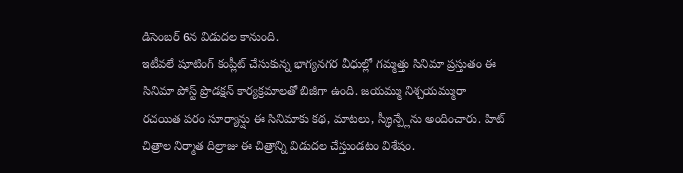డిసెంబర్ 6న విడుదల కానుంది.
ఇటీవలే షూటింగ్ కంప్లీట్ చేసుకున్న భాగ్యనగర వీధుల్లో గమ్మత్తు సినిమా ప్రస్తుతం ఈ సినిమా పోస్ట్ ప్రొడక్షన్ కార్యక్రమాలతో బిజీగా ఉంది. జయమ్ము నిశ్చయమ్మురా రచయిత పరం సూర్యాన్షు ఈ సినిమాకు కథ, మాటలు, స్క్రీన్ప్లేను అందించారు. హిట్ చిత్రాల నిర్మాత దిల్రాజు ఈ చిత్రాన్ని విడుదల చేస్తుండటం విశేషం.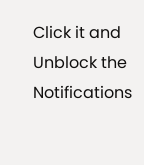Click it and Unblock the Notifications